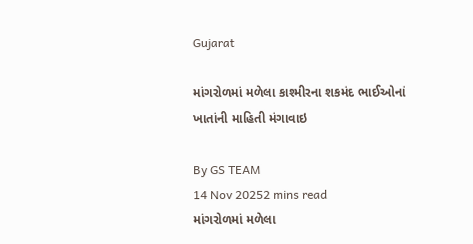Gujarat

માંગરોળમાં મળેલા કાશ્મીરના શકમંદ ભાઈઓનાં ખાતાંની માહિતી મંગાવાઇ

By GS TEAM
14 Nov 20252 mins read
માંગરોળમાં મળેલા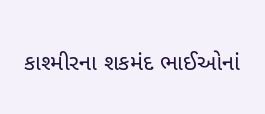કાશ્મીરના શકમંદ ભાઈઓનાં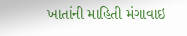ખાતાંની માહિતી મંગાવાઇ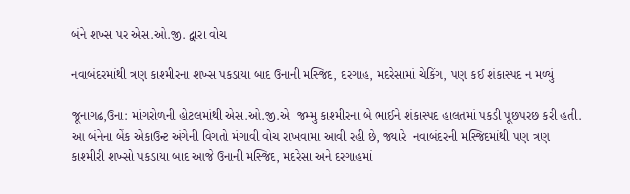બંને શખ્સ પર એસ.ઓ.જી. દ્વારા વોચ

નવાબંદરમાંથી ત્રણ કાશ્મીરના શખ્સ પકડાયા બાદ ઉનાની મસ્જિદ, દરગાહ, મદરેસામાં ચેકિંગ, પણ કઈ શંકાસ્પદ ન મળ્યું

જૂનાગઢ,ઉના: માંગરોળની હોટલમાંથી એસ.ઓ.જી.એ  જમ્મુ કાશ્મીરના બે ભાઈને શંકાસ્પદ હાલતમાં પકડી પૂછપરછ કરી હતી. આ બંનેના બેંક એકાઉન્ટ અંગેની વિગતો મંગાવી વોચ રાખવામા આવી રહી છે, જ્યારે  નવાબંદરની મસ્જિદમાંથી પણ ત્રણ કાશ્મીરી શખ્સો પકડાયા બાદ આજે ઉનાની મસ્જિદ, મદરેસા અને દરગાહમાં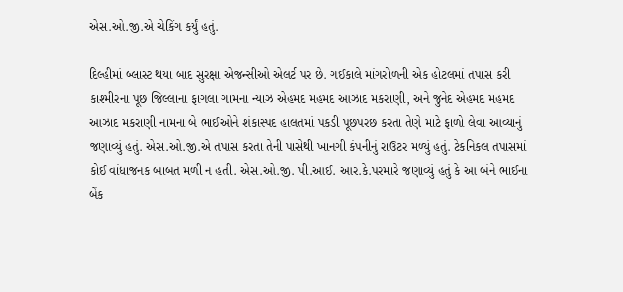એસ.ઓ.જી.એ ચેકિંગ કર્યું હતું.

દિલ્હીમાં બ્લાસ્ટ થયા બાદ સુરક્ષા એજન્સીઓ એલર્ટ પર છે. ગઈકાલે માંગરોળની એક હોટલમાં તપાસ કરી કાશ્મીરના પૂછ જિલ્લાના ફાગલા ગામના ન્યાઝ એહમદ મહમદ આઝાદ મકરાણી, અને જુનેદ એહમદ મહમદ આઝાદ મકરાણી નામના બે ભાઈઓને શંકાસ્પદ હાલતમાં પકડી પૂછપરછ કરતા તેણે માટે ફાળો લેવા આવ્યાનું જણાવ્યું હતું. એસ.ઓ.જી.એ તપાસ કરતા તેની પાસેથી ખાનગી કંપનીનું રાઉટર મળ્યું હતું. ટેકનિકલ તપાસમાં કોઈ વાંધાજનક બાબત મળી ન હતી. એસ.ઓ.જી. પી.આઈ. આર.કે.પરમારે જણાવ્યું હતું કે આ બંને ભાઈના બેંક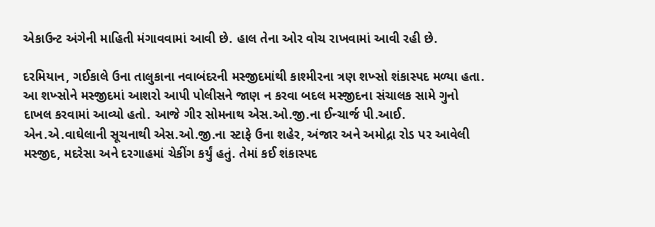એકાઉન્ટ અંગેની માહિતી મંગાવવામાં આવી છે. હાલ તેના ઓર વોચ રાખવામાં આવી રહી છે.

દરમિયાન, ગઈકાલે ઉના તાલુકાના નવાબંદરની મસ્જીદમાંથી કાશ્મીરના ત્રણ શખ્સો શંકાસ્પદ મળ્યા હતા. આ શખ્સોને મસ્જીદમાં આશરો આપી પોલીસને જાણ ન કરવા બદલ મસ્જીદના સંચાલક સામે ગુનો દાખલ કરવામાં આવ્યો હતો. આજે ગીર સોમનાથ એસ.ઓ.જી.ના ઈન્ચાર્જ પી.આઈ. એન.એ.વાઘેલાની સૂચનાથી એસ.ઓ.જી.ના સ્ટાફે ઉના શહેર, અંજાર અને અમોદ્રા રોડ પર આવેલી મસ્જીદ, મદરેસા અને દરગાહમાં ચેકીંગ કર્યું હતું. તેમાં કઈ શંકાસ્પદ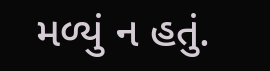મળ્યું ન હતું.